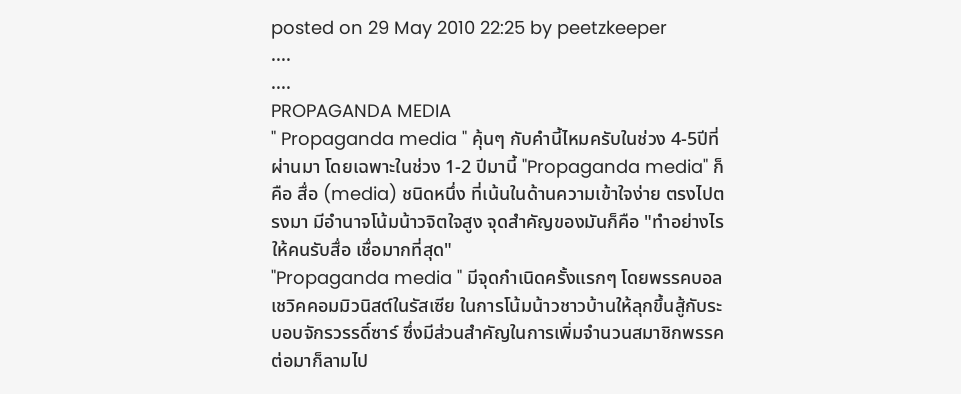posted on 29 May 2010 22:25 by peetzkeeper
....
....
PROPAGANDA MEDIA
" Propaganda media " คุ้นๆ กับคำนี้ไหมครับในช่วง 4-5ปีที่ผ่านมา โดยเฉพาะในช่วง 1-2 ปีมานี้ "Propaganda media" ก็คือ สื่อ (media) ชนิดหนึ่ง ที่เน้นในด้านความเข้าใจง่าย ตรงไปตรงมา มีอำนาจโน้มน้าวจิตใจสูง จุดสำคัญของมันก็คือ "ทำอย่างไรให้คนรับสื่อ เชื่อมากที่สุด"
"Propaganda media " มีจุดกำเนิดครั้งแรกๆ โดยพรรคบอลเชวิคคอมมิวนิสต์ในรัสเซีย ในการโน้มน้าวชาวบ้านให้ลุกขึ้นสู้กับระบอบจักรวรรดิ์ซาร์ ซึ่งมีส่วนสำคัญในการเพิ่มจำนวนสมาชิกพรรค ต่อมาก็ลามไป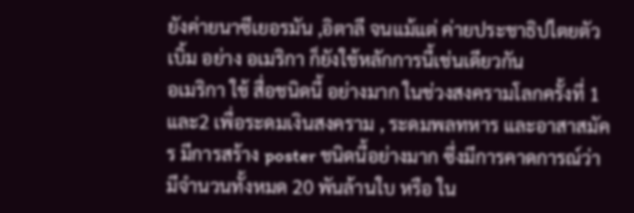ยังค่ายนาซีเยอรมัน ,อิตาลี จนแม้แต่ ค่ายประชาธิปไตยตัวเบิ้ม อย่าง อเมริกา ก็ยังใช้หลักการนี้เช่นเดียวกัน
อเมริกา ใช้ สื่อชนิดนี้ อย่างมาก ในช่วงสงครามโลกครั้งที่ 1 และ2 เพื่อระดมเงินสงคราม , ระดมพลทหาร และอาสาสมัคร มีการสร้าง poster ชนิดนี้อย่างมาก ซึ่งมีการคาดการณ์ว่ามีจำนวนทั้งหมด 20 พันล้านใบ หรือ ใน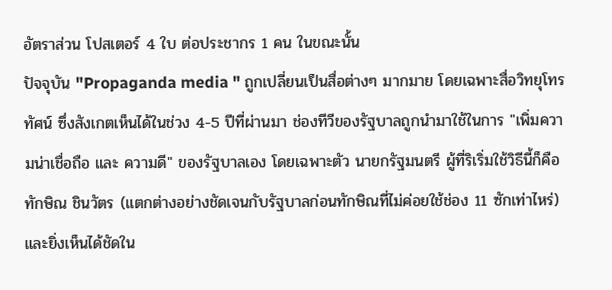อัตราส่วน โปสเตอร์ 4 ใบ ต่อประชากร 1 คน ในขณะนั้น
ปัจจุบัน "Propaganda media " ถูกเปลี่ยนเป็นสื่อต่างๆ มากมาย โดยเฉพาะสื่อวิทยุโทรทัศน์ ซึ่งสังเกตเห็นได้ในช่วง 4-5 ปีที่ผ่านมา ช่องทีวีของรัฐบาลถูกนำมาใช้ในการ "เพิ่มความน่าเชื่อถือ และ ความดี" ของรัฐบาลเอง โดยเฉพาะตัว นายกรัฐมนตรี ผู้ที่ริเริ่มใช้วิธีนี้ก็คือ ทักษิณ ชินวัตร (แตกต่างอย่างชัดเจนกับรัฐบาลก่อนทักษิณที่ไม่ค่อยใช้ช่อง 11 ซักเท่าไหร่) และยิ่งเห็นได้ชัดใน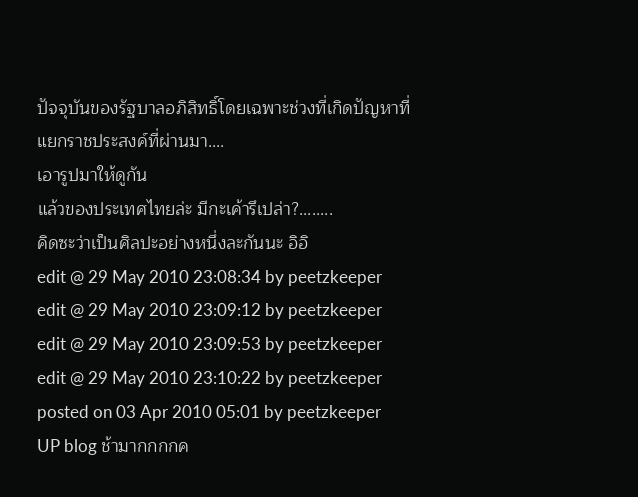ปัจจุบันของรัฐบาลอภิสิทธิ์โดยเฉพาะช่วงที่เกิดปัญหาที่แยกราชประสงค์ที่ผ่านมา....
เอารูปมาให้ดูกัน
แล้วของประเทศไทยล่ะ มีกะเค้ารึเปล่า?........
คิดซะว่าเป็นศิลปะอย่างหนึ่งละกันนะ อิอิ
edit @ 29 May 2010 23:08:34 by peetzkeeper
edit @ 29 May 2010 23:09:12 by peetzkeeper
edit @ 29 May 2010 23:09:53 by peetzkeeper
edit @ 29 May 2010 23:10:22 by peetzkeeper
posted on 03 Apr 2010 05:01 by peetzkeeper
UP blog ช้ามากกกกค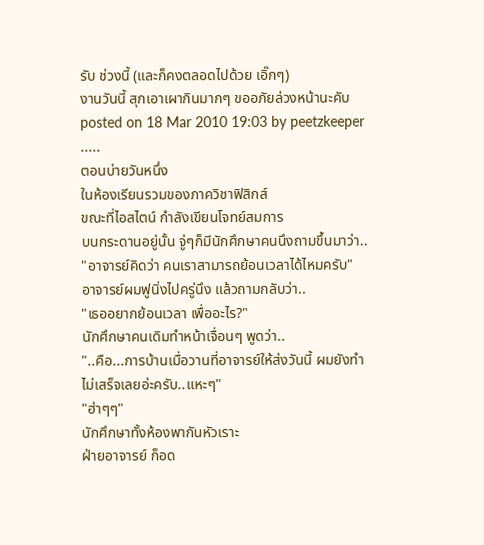รับ ช่วงนี้ (และก็คงตลอดไปด้วย เอิ๊กๆ)
งานวันนี้ สุกเอาเผากินมากๆ ขออภัยล่วงหน้านะคับ
posted on 18 Mar 2010 19:03 by peetzkeeper
.....
ตอนบ่ายวันหนึ่ง
ในห้องเรียนรวมของภาควิชาฟิสิกส์
ขณะที่ไอสไตน์ กำลังเขียนโจทย์สมการ
บนกระดานอยู่นั้น จู่ๆก็มีนักศึกษาคนนึงถามขึ้นมาว่า..
"อาจารย์คิดว่า คนเราสามารถย้อนเวลาได้ไหมครับ"
อาจารย์ผมฟูนิ่งไปครู่นึง แล้วถามกลับว่า..
"เธออยากย้อนเวลา เพื่ออะไร?"
นักศึกษาคนเดิมทำหน้าเจื่อนๆ พูดว่า..
"..คือ...การบ้านเมื่อวานที่อาจารย์ให้ส่งวันนี้ ผมยังทำไม่เสร็จเลยอ่ะครับ..แหะๆ"
"ฮ่าๆๆ"
นักศึกษาทั้งห้องพากันหัวเราะ
ฝ่ายอาจารย์ ก็อด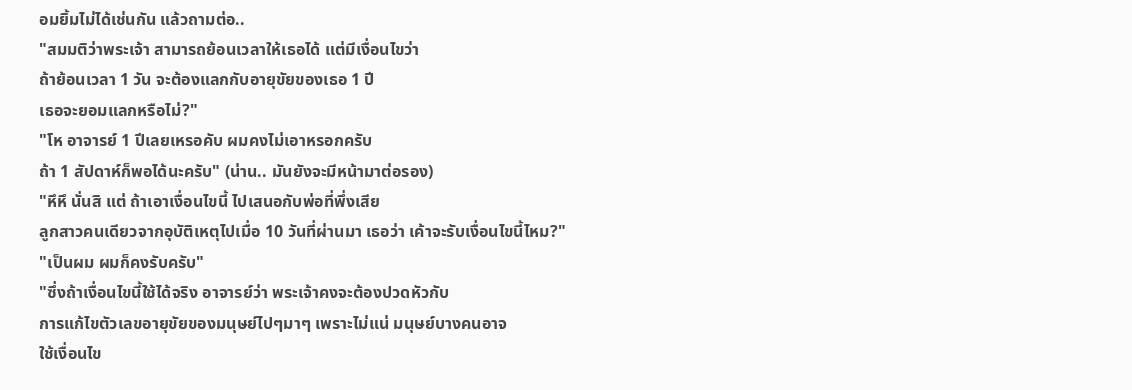อมยิ้มไม่ได้เช่นกัน แล้วถามต่อ..
"สมมติว่าพระเจ้า สามารถย้อนเวลาให้เธอได้ แต่มีเงื่อนไขว่า
ถ้าย้อนเวลา 1 วัน จะต้องแลกกับอายุขัยของเธอ 1 ปี
เธอจะยอมแลกหรือไม่?"
"โห อาจารย์ 1 ปีเลยเหรอคับ ผมคงไม่เอาหรอกครับ
ถ้า 1 สัปดาห์ก็พอได้นะครับ" (น่าน.. มันยังจะมีหน้ามาต่อรอง)
"หึหึ นั่นสิ แต่ ถ้าเอาเงื่อนไขนี้ ไปเสนอกับพ่อที่พึ่งเสีย
ลูกสาวคนเดียวจากอุบัติเหตุไปเมื่อ 10 วันที่ผ่านมา เธอว่า เค้าจะรับเงื่อนไขนี้ไหม?"
"เป็นผม ผมก็คงรับครับ"
"ซึ่งถ้าเงื่อนไขนี้ใช้ได้จริง อาจารย์ว่า พระเจ้าคงจะต้องปวดหัวกับ
การแก้ไขตัวเลขอายุขัยของมนุษย์ไปๆมาๆ เพราะไม่แน่ มนุษย์บางคนอาจ
ใช้เงื่อนไข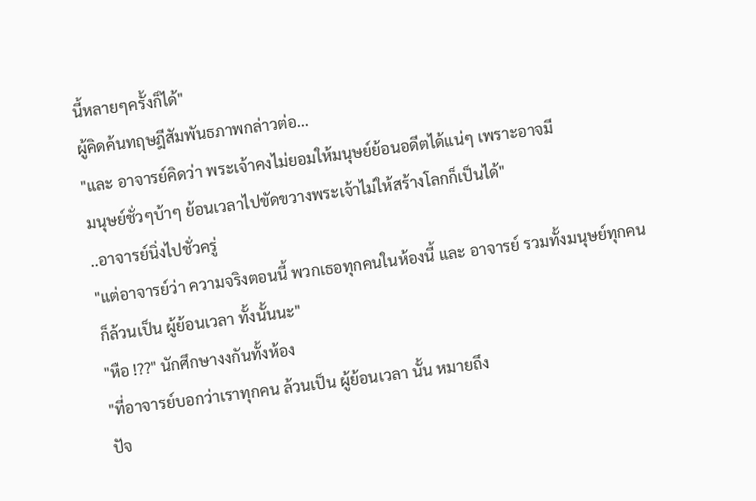นี้หลายๆครั้งก็ได้"
ผู้คิดค้นทฤษฎีสัมพันธภาพกล่าวต่อ...
"และ อาจารย์คิดว่า พระเจ้าคงไม่ยอมให้มนุษย์ย้อนอดีตได้แน่ๆ เพราะอาจมี
มนุษย์ชั่วๆบ้าๆ ย้อนเวลาไปขัดขวางพระเจ้าไม่ให้สร้างโลกก็เป็นได้"
..อาจารย์นิ่งไปชั่วครู่
"แต่อาจารย์ว่า ความจริงตอนนี้ พวกเธอทุกคนในห้องนี้ และ อาจารย์ รวมทั้งมนุษย์ทุกคน
ก็ล้วนเป็น ผู้ย้อนเวลา ทั้งนั้นนะ"
"หือ !??" นักศึกษางงกันทั้งห้อง
"ที่อาจารย์บอกว่าเราทุกคน ล้วนเป็น ผู้ย้อนเวลา นั้น หมายถึง
ปัจ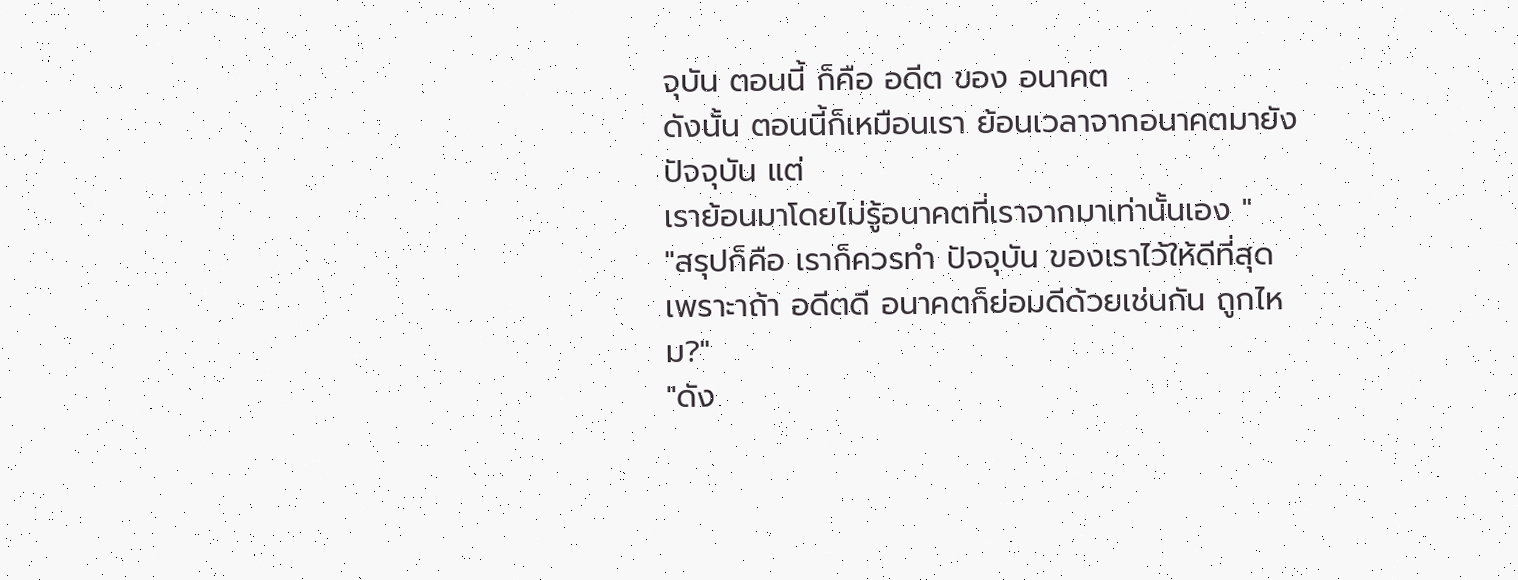จุบัน ตอนนี้ ก็คือ อดีต ของ อนาคต
ดังนั้น ตอนนี้ก็เหมือนเรา ย้อนเวลาจากอนาคตมายังปัจจุบัน แต่
เราย้อนมาโดยไม่รู้อนาคตที่เราจากมาเท่านั้นเอง "
"สรุปก็คือ เราก็ควรทำ ปัจจุบัน ของเราไว้ให้ดีที่สุด
เพราะาถ้า อดีตดี อนาคตก็ย่อมดีด้วยเช่นกัน ถูกไหม?"
"ดัง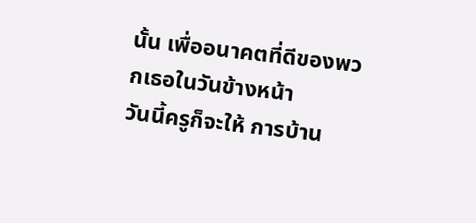นั้น เพื่ออนาคตที่ดีของพวกเธอในวันข้างหน้า
วันนี้ครูก็จะให้ การบ้าน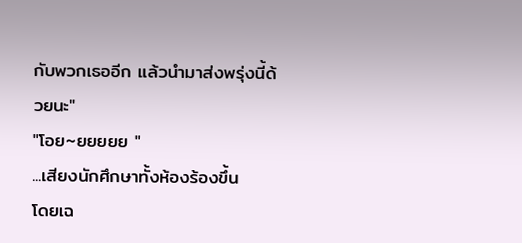กับพวกเธออีก แล้วนำมาส่งพรุ่งนี้ด้วยนะ"
"โอย~ยยยยย "
...เสียงนักศึกษาทั้งห้องร้องขึ้น
โดยเฉ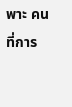พาะ คนที่การ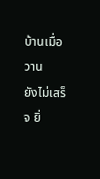บ้านเมื่อวาน
ยังไม่เสร็จ ยิ่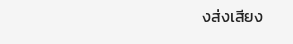งส่งเสียง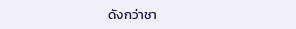ดังกว่าชา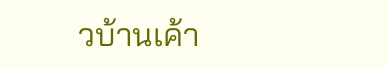วบ้านเค้า